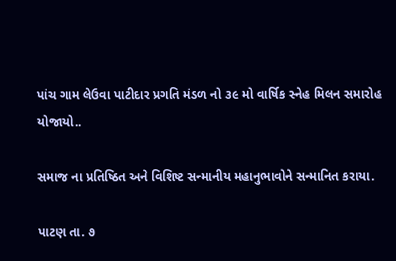પાંચ ગામ લેઉવા પાટીદાર પ્રગતિ મંડળ નો ૩૯ મો વાર્ષિક સ્નેહ મિલન સમારોહ યોજાયો..

સમાજ ના પ્રતિષ્ઠિત અને વિશિષ્ટ સન્માનીય મહાનુભાવોને સન્માનિત કરાયા.

પાટણ તા. ૭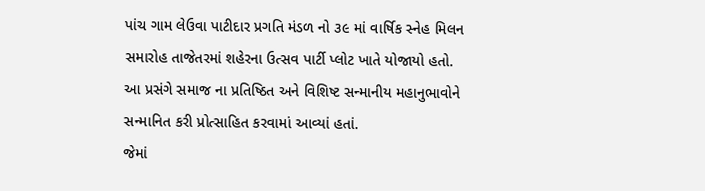પાંચ ગામ લેઉવા પાટીદાર પ્રગતિ મંડળ નો ૩૯ માં વાર્ષિક સ્નેહ મિલન સમારોહ તાજેતરમાં શહેરના ઉત્સવ પાર્ટી પ્લોટ ખાતે યોજાયો હતો.
આ પ્રસંગે સમાજ ના પ્રતિષ્ઠિત અને વિશિષ્ટ સન્માનીય મહાનુભાવોને સન્માનિત કરી પ્રોત્સાહિત કરવામાં આવ્યાં હતાં.
જેમાં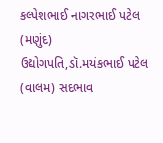કલ્પેશભાઈ નાગરભાઈ પટેલ (મણુંદ) ઉદ્યોગપતિ,ડૉ.મયંકભાઈ પટેલ (વાલમ) સદભાવ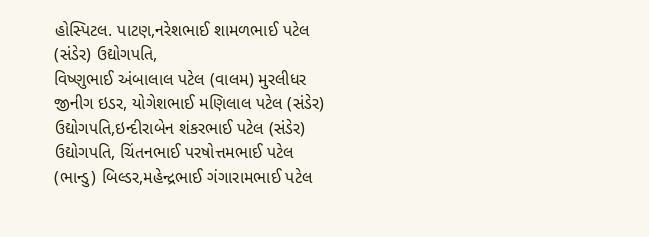હોસ્પિટલ. પાટણ,નરેશભાઈ શામળભાઈ પટેલ (સંડેર) ઉદ્યોગપતિ,
વિષ્ણુભાઈ અંબાલાલ પટેલ (વાલમ) મુરલીધર જીનીગ ઇડર, યોગેશભાઈ મણિલાલ પટેલ (સંડેર) ઉદ્યોગપતિ,ઇન્દીરાબેન શંકરભાઈ પટેલ (સંડેર) ઉદ્યોગપતિ, ચિંતનભાઈ પરષોત્તમભાઈ પટેલ (ભાન્ડુ) બિલ્ડર,મહેન્દ્રભાઈ ગંગારામભાઈ પટેલ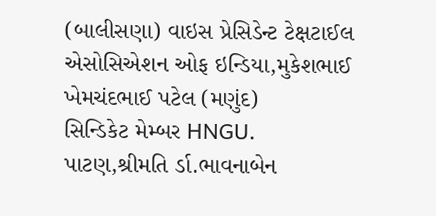(બાલીસણા) વાઇસ પ્રેસિડેન્ટ ટેક્ષટાઈલ એસોસિએશન ઓફ ઇન્ડિયા,મુકેશભાઈ ખેમચંદભાઈ પટેલ (મણુંદ)
સિન્ડિકેટ મેમ્બર HNGU. પાટણ,શ્રીમતિ ર્ડા.ભાવનાબેન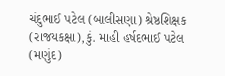ચંદુભાઈ પટેલ (બાલીસણા) શ્રેષ્ઠશિક્ષક (રાજયકક્ષા),કું. માહી હર્ષદભાઈ પટેલ (મણુંદ)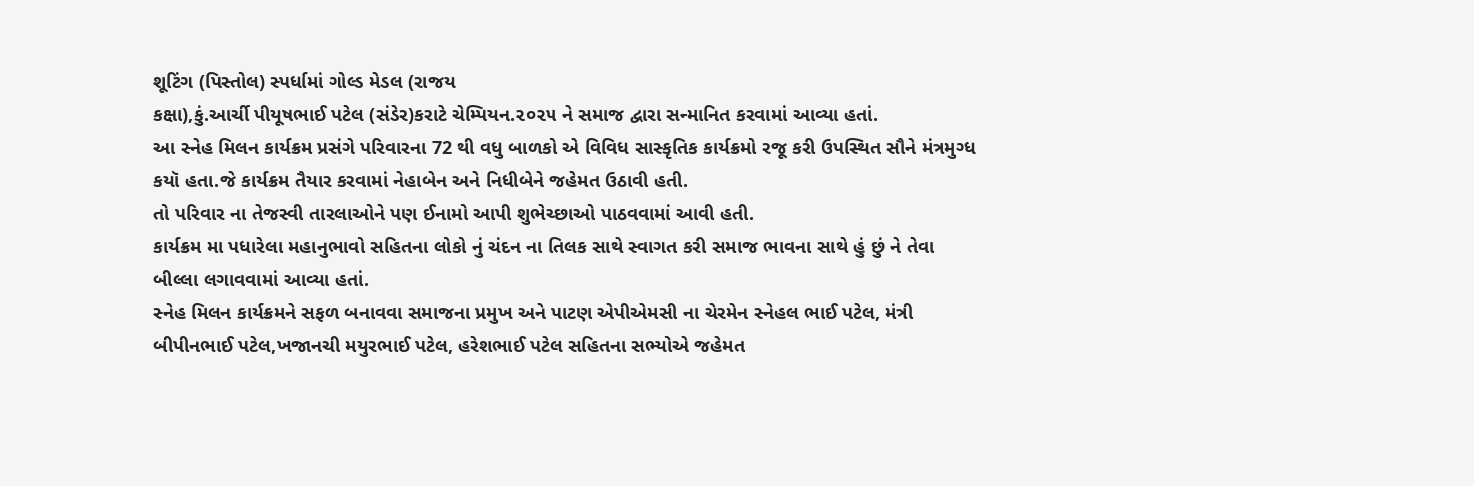શૂટિંગ (પિસ્તોલ) સ્પર્ધામાં ગોલ્ડ મેડલ (રાજય
કક્ષા),કું.આર્ચી પીયૂષભાઈ પટેલ (સંડેર)કરાટે ચેમ્પિયન.૨૦૨૫ ને સમાજ દ્વારા સન્માનિત કરવામાં આવ્યા હતાં.
આ સ્નેહ મિલન કાર્યક્રમ પ્રસંગે પરિવારના 72 થી વધુ બાળકો એ વિવિધ સાસ્કૃતિક કાર્યક્રમો રજૂ કરી ઉપસ્થિત સૌને મંત્રમુગ્ધ કયૉ હતા.જે કાર્યક્રમ તૈયાર કરવામાં નેહાબેન અને નિધીબેને જહેમત ઉઠાવી હતી.
તો પરિવાર ના તેજસ્વી તારલાઓને પણ ઈનામો આપી શુભેચ્છાઓ પાઠવવામાં આવી હતી.
કાર્યક્રમ મા પધારેલા મહાનુભાવો સહિતના લોકો નું ચંદન ના તિલક સાથે સ્વાગત કરી સમાજ ભાવના સાથે હું છું ને તેવા બીલ્લા લગાવવામાં આવ્યા હતાં.
સ્નેહ મિલન કાર્યક્રમને સફળ બનાવવા સમાજના પ્રમુખ અને પાટણ એપીએમસી ના ચેરમેન સ્નેહલ ભાઈ પટેલ, મંત્રી બીપીનભાઈ પટેલ,ખજાનચી મયુરભાઈ પટેલ, હરેશભાઈ પટેલ સહિતના સભ્યોએ જહેમત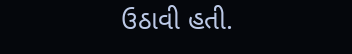ઉઠાવી હતી.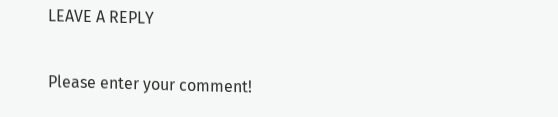LEAVE A REPLY

Please enter your comment!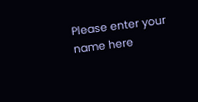Please enter your name here